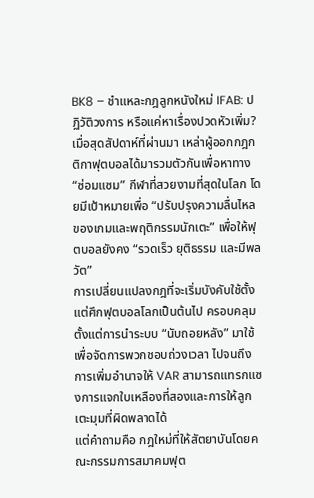BK8 – ชำแหละกฎลูกหนังใหม่ IFAB: ปฏิวัติวงการ หรือแค่หาเรื่องปวดหัวเพิ่ม?
เมื่อสุดสัปดาห์ที่ผ่านมา เหล่าผู้ออกกฎกติกาฟุตบอลได้มารวมตัวกันเพื่อหาทาง “ซ่อมแซม” กีฬาที่สวยงามที่สุดในโลก โดยมีเป้าหมายเพื่อ “ปรับปรุงความลื่นไหลของเกมและพฤติกรรมนักเตะ” เพื่อให้ฟุตบอลยังคง “รวดเร็ว ยุติธรรม และมีพลวัต”
การเปลี่ยนแปลงกฎที่จะเริ่มบังคับใช้ตั้งแต่ศึกฟุตบอลโลกเป็นต้นไป ครอบคลุมตั้งแต่การนำระบบ “นับถอยหลัง” มาใช้เพื่อจัดการพวกชอบถ่วงเวลา ไปจนถึงการเพิ่มอำนาจให้ VAR สามารถแทรกแซงการแจกใบเหลืองที่สองและการให้ลูกเตะมุมที่ผิดพลาดได้
แต่คำถามคือ กฎใหม่ที่ให้สัตยาบันโดยคณะกรรมการสมาคมฟุต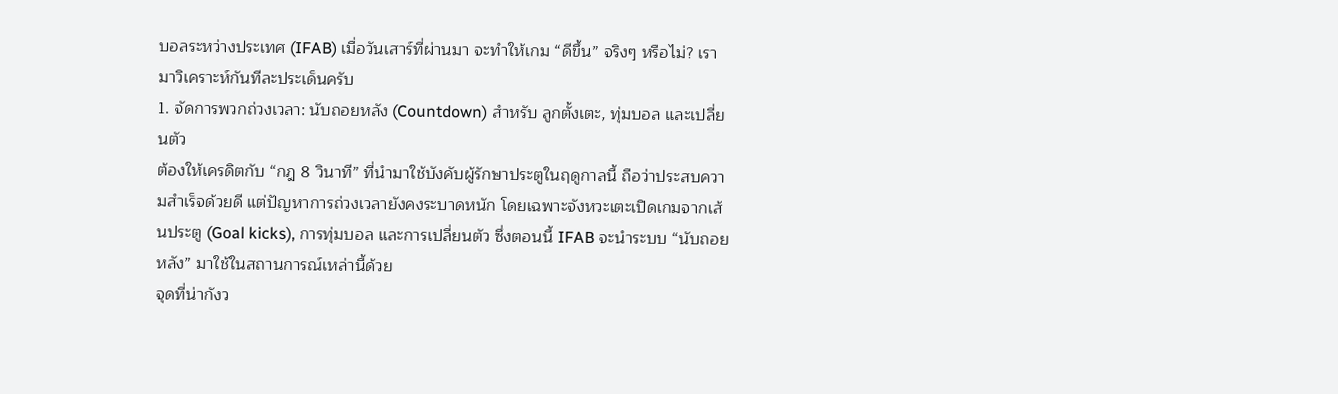บอลระหว่างประเทศ (IFAB) เมื่อวันเสาร์ที่ผ่านมา จะทำให้เกม “ดีขึ้น” จริงๆ หรือไม่? เรามาวิเคราะห์กันทีละประเด็นครับ
1. จัดการพวกถ่วงเวลา: นับถอยหลัง (Countdown) สำหรับ ลูกตั้งเตะ, ทุ่มบอล และเปลี่ยนตัว
ต้องให้เครดิตกับ “กฎ 8 วินาที” ที่นำมาใช้บังคับผู้รักษาประตูในฤดูกาลนี้ ถือว่าประสบความสำเร็จด้วยดี แต่ปัญหาการถ่วงเวลายังคงระบาดหนัก โดยเฉพาะจังหวะเตะเปิดเกมจากเส้นประตู (Goal kicks), การทุ่มบอล และการเปลี่ยนตัว ซึ่งตอนนี้ IFAB จะนำระบบ “นับถอยหลัง” มาใช้ในสถานการณ์เหล่านี้ด้วย
จุดที่น่ากังว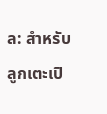ล: สำหรับลูกเตะเปิ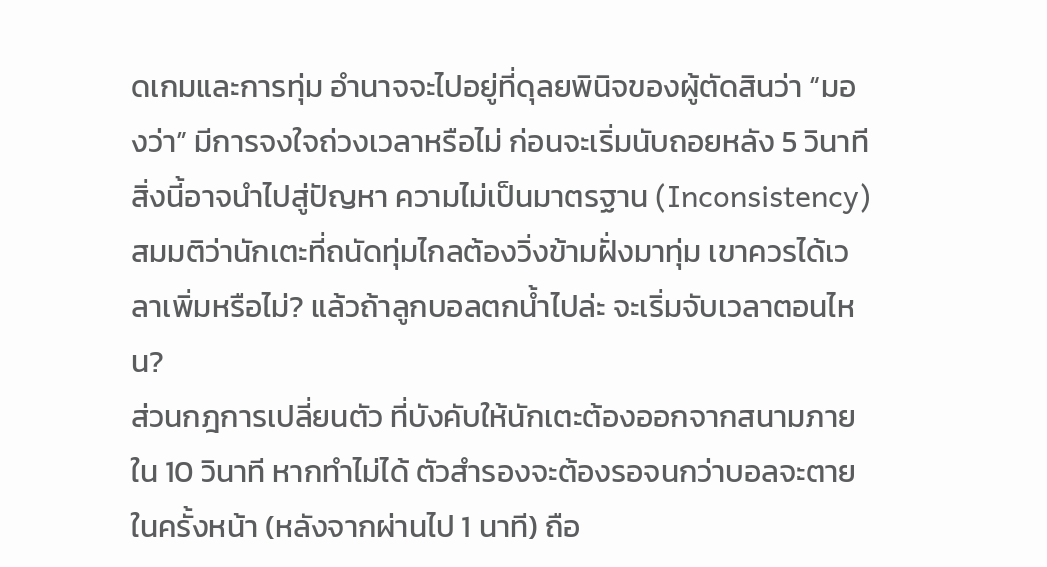ดเกมและการทุ่ม อำนาจจะไปอยู่ที่ดุลยพินิจของผู้ตัดสินว่า “มองว่า” มีการจงใจถ่วงเวลาหรือไม่ ก่อนจะเริ่มนับถอยหลัง 5 วินาที สิ่งนี้อาจนำไปสู่ปัญหา ความไม่เป็นมาตรฐาน (Inconsistency) สมมติว่านักเตะที่ถนัดทุ่มไกลต้องวิ่งข้ามฝั่งมาทุ่ม เขาควรได้เวลาเพิ่มหรือไม่? แล้วถ้าลูกบอลตกน้ำไปล่ะ จะเริ่มจับเวลาตอนไหน?
ส่วนกฎการเปลี่ยนตัว ที่บังคับให้นักเตะต้องออกจากสนามภายใน 10 วินาที หากทำไม่ได้ ตัวสำรองจะต้องรอจนกว่าบอลจะตายในครั้งหน้า (หลังจากผ่านไป 1 นาที) ถือ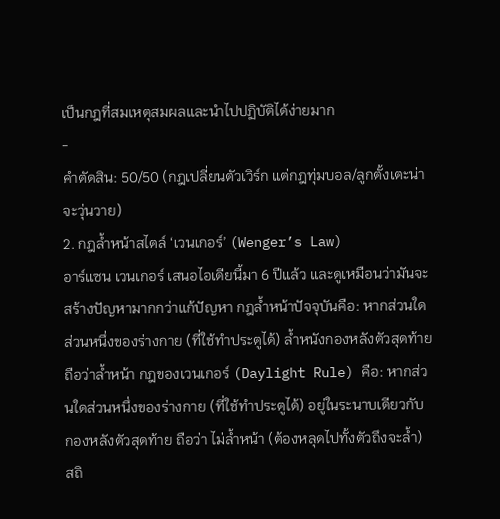เป็นกฎที่สมเหตุสมผลและนำไปปฏิบัติได้ง่ายมาก
-
คำตัดสิน: 50/50 (กฎเปลี่ยนตัวเวิร์ก แต่กฎทุ่มบอล/ลูกตั้งเตะน่าจะวุ่นวาย)
2. กฎล้ำหน้าสไตล์ ‘เวนเกอร์’ (Wenger’s Law)
อาร์แซน เวนเกอร์ เสนอไอเดียนี้มา 6 ปีแล้ว และดูเหมือนว่ามันจะสร้างปัญหามากกว่าแก้ปัญหา กฎล้ำหน้าปัจจุบันคือ: หากส่วนใดส่วนหนึ่งของร่างกาย (ที่ใช้ทำประตูได้) ล้ำหนังกองหลังตัวสุดท้าย ถือว่าล้ำหน้า กฎของเวนเกอร์ (Daylight Rule) คือ: หากส่วนใดส่วนหนึ่งของร่างกาย (ที่ใช้ทำประตูได้) อยู่ในระนาบเดียวกับ กองหลังตัวสุดท้าย ถือว่า ไม่ล้ำหน้า (ต้องหลุดไปทั้งตัวถึงจะล้ำ)
สถิ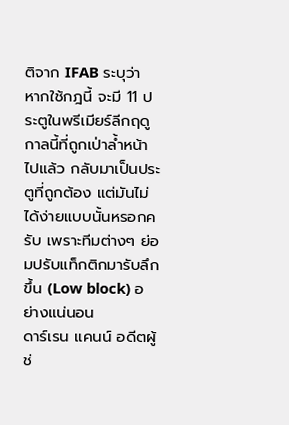ติจาก IFAB ระบุว่า หากใช้กฎนี้ จะมี 11 ประตูในพรีเมียร์ลีกฤดูกาลนี้ที่ถูกเป่าล้ำหน้าไปแล้ว กลับมาเป็นประตูที่ถูกต้อง แต่มันไม่ได้ง่ายแบบนั้นหรอกครับ เพราะทีมต่างๆ ย่อมปรับแท็กติกมารับลึกขึ้น (Low block) อย่างแน่นอน
ดาร์เรน แคนน์ อดีตผู้ช่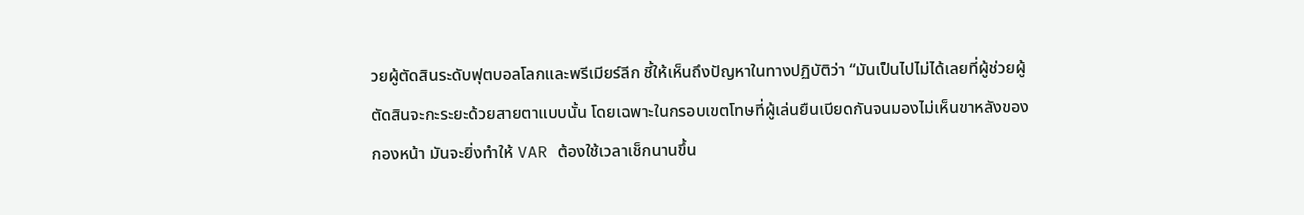วยผู้ตัดสินระดับฟุตบอลโลกและพรีเมียร์ลีก ชี้ให้เห็นถึงปัญหาในทางปฏิบัติว่า “มันเป็นไปไม่ได้เลยที่ผู้ช่วยผู้ตัดสินจะกะระยะด้วยสายตาแบบนั้น โดยเฉพาะในกรอบเขตโทษที่ผู้เล่นยืนเบียดกันจนมองไม่เห็นขาหลังของกองหน้า มันจะยิ่งทำให้ VAR ต้องใช้เวลาเช็กนานขึ้น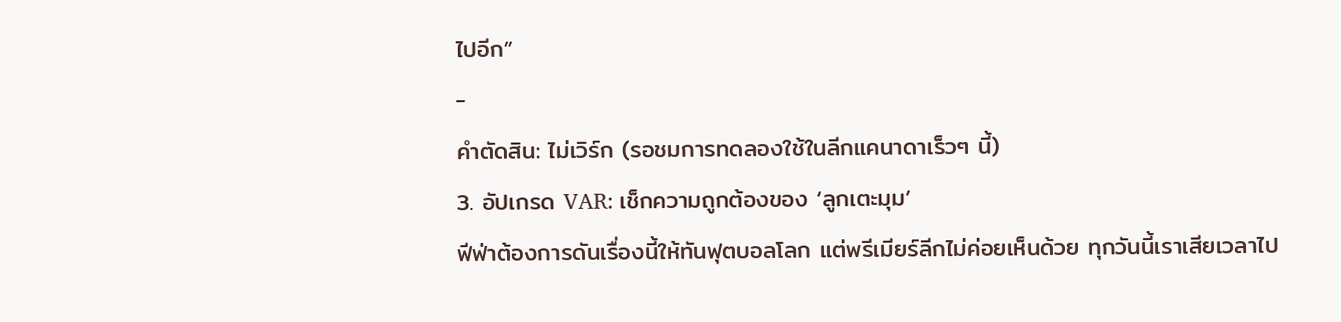ไปอีก”
-
คำตัดสิน: ไม่เวิร์ก (รอชมการทดลองใช้ในลีกแคนาดาเร็วๆ นี้)
3. อัปเกรด VAR: เช็กความถูกต้องของ ‘ลูกเตะมุม’
ฟีฟ่าต้องการดันเรื่องนี้ให้ทันฟุตบอลโลก แต่พรีเมียร์ลีกไม่ค่อยเห็นด้วย ทุกวันนี้เราเสียเวลาไป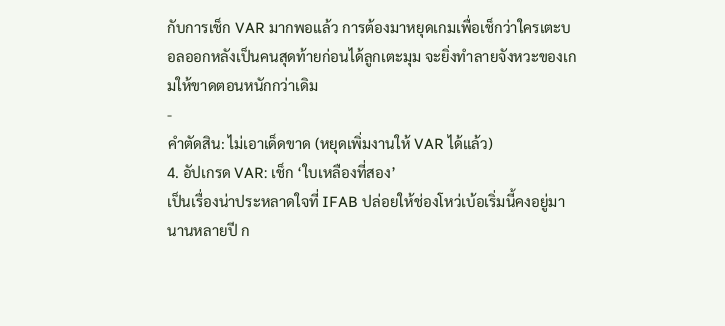กับการเช็ก VAR มากพอแล้ว การต้องมาหยุดเกมเพื่อเช็กว่าใครเตะบอลออกหลังเป็นคนสุดท้ายก่อนได้ลูกเตะมุม จะยิ่งทำลายจังหวะของเกมให้ขาดตอนหนักกว่าเดิม
-
คำตัดสิน: ไม่เอาเด็ดขาด (หยุดเพิ่มงานให้ VAR ได้แล้ว)
4. อัปเกรด VAR: เช็ก ‘ใบเหลืองที่สอง’
เป็นเรื่องน่าประหลาดใจที่ IFAB ปล่อยให้ช่องโหว่เบ้อเริ่มนี้คงอยู่มานานหลายปี ก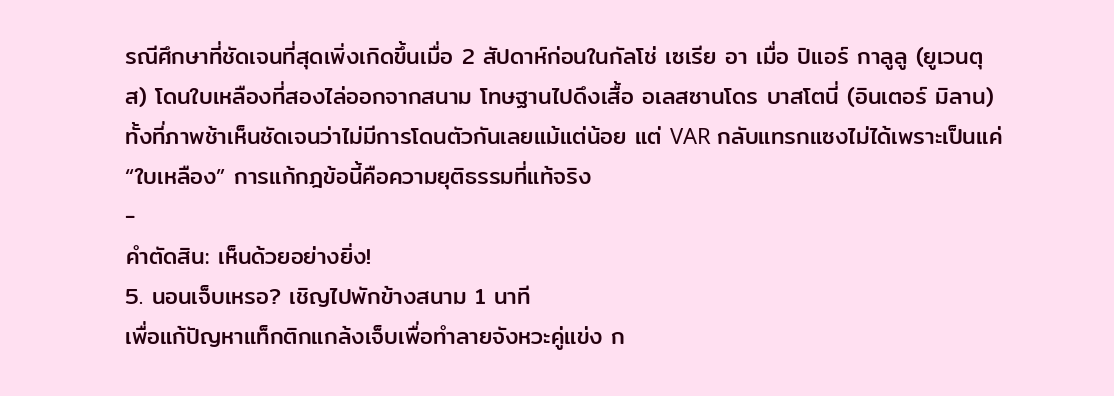รณีศึกษาที่ชัดเจนที่สุดเพิ่งเกิดขึ้นเมื่อ 2 สัปดาห์ก่อนในกัลโช่ เซเรีย อา เมื่อ ปิแอร์ กาลูลู (ยูเวนตุส) โดนใบเหลืองที่สองไล่ออกจากสนาม โทษฐานไปดึงเสื้อ อเลสซานโดร บาสโตนี่ (อินเตอร์ มิลาน) ทั้งที่ภาพช้าเห็นชัดเจนว่าไม่มีการโดนตัวกันเลยแม้แต่น้อย แต่ VAR กลับแทรกแซงไม่ได้เพราะเป็นแค่ “ใบเหลือง” การแก้กฎข้อนี้คือความยุติธรรมที่แท้จริง
-
คำตัดสิน: เห็นด้วยอย่างยิ่ง!
5. นอนเจ็บเหรอ? เชิญไปพักข้างสนาม 1 นาที
เพื่อแก้ปัญหาแท็กติกแกล้งเจ็บเพื่อทำลายจังหวะคู่แข่ง ก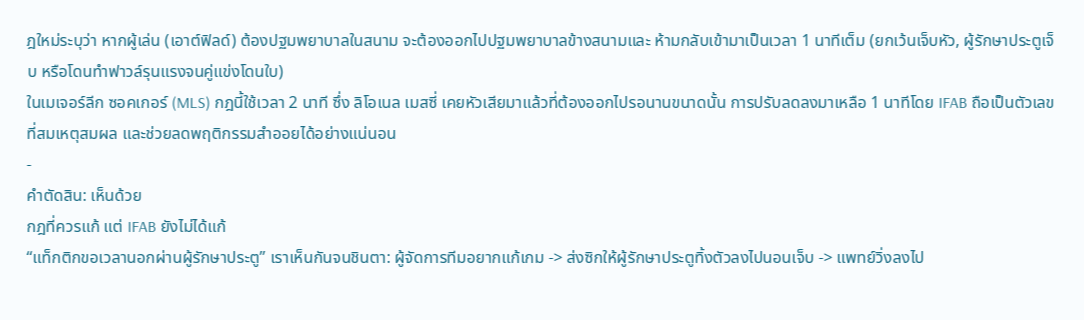ฎใหม่ระบุว่า หากผู้เล่น (เอาต์ฟิลด์) ต้องปฐมพยาบาลในสนาม จะต้องออกไปปฐมพยาบาลข้างสนามและ ห้ามกลับเข้ามาเป็นเวลา 1 นาทีเต็ม (ยกเว้นเจ็บหัว, ผู้รักษาประตูเจ็บ หรือโดนทำฟาวล์รุนแรงจนคู่แข่งโดนใบ)
ในเมเจอร์ลีก ซอคเกอร์ (MLS) กฎนี้ใช้เวลา 2 นาที ซึ่ง ลิโอเนล เมสซี่ เคยหัวเสียมาแล้วที่ต้องออกไปรอนานขนาดนั้น การปรับลดลงมาเหลือ 1 นาทีโดย IFAB ถือเป็นตัวเลขที่สมเหตุสมผล และช่วยลดพฤติกรรมสำออยได้อย่างแน่นอน
-
คำตัดสิน: เห็นด้วย
กฎที่ควรแก้ แต่ IFAB ยังไม่ได้แก้
“แท็กติกขอเวลานอกผ่านผู้รักษาประตู” เราเห็นกันจนชินตา: ผู้จัดการทีมอยากแก้เกม -> ส่งซิกให้ผู้รักษาประตูทิ้งตัวลงไปนอนเจ็บ -> แพทย์วิ่งลงไป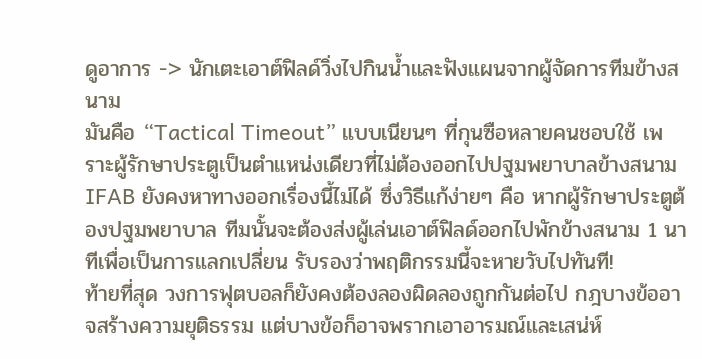ดูอาการ -> นักเตะเอาต์ฟิลด์วิ่งไปกินน้ำและฟังแผนจากผู้จัดการทีมข้างสนาม
มันคือ “Tactical Timeout” แบบเนียนๆ ที่กุนซือหลายคนชอบใช้ เพราะผู้รักษาประตูเป็นตำแหน่งเดียวที่ไม่ต้องออกไปปฐมพยาบาลข้างสนาม IFAB ยังคงหาทางออกเรื่องนี้ไม่ได้ ซึ่งวิธีแก้ง่ายๆ คือ หากผู้รักษาประตูต้องปฐมพยาบาล ทีมนั้นจะต้องส่งผู้เล่นเอาต์ฟิลด์ออกไปพักข้างสนาม 1 นาทีเพื่อเป็นการแลกเปลี่ยน รับรองว่าพฤติกรรมนี้จะหายวับไปทันที!
ท้ายที่สุด วงการฟุตบอลก็ยังคงต้องลองผิดลองถูกกันต่อไป กฎบางข้ออาจสร้างความยุติธรรม แต่บางข้อก็อาจพรากเอาอารมณ์และเสน่ห์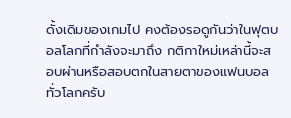ดั้งเดิมของเกมไป คงต้องรอดูกันว่าในฟุตบอลโลกที่กำลังจะมาถึง กติกาใหม่เหล่านี้จะสอบผ่านหรือสอบตกในสายตาของแฟนบอลทั่วโลกครับ